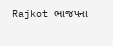Rajkot ભાજપના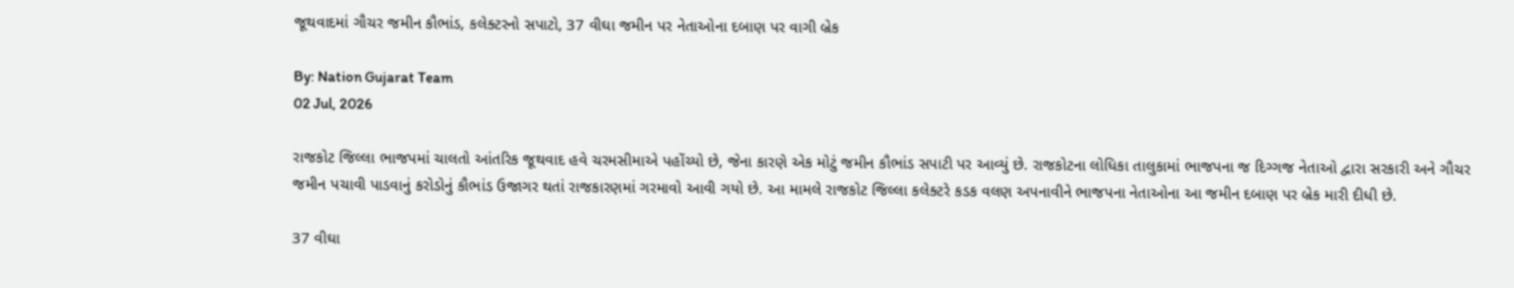જૂથવાદમાં ગૌચર જમીન કૌભાંડ, કલેક્ટરનો સપાટો, 37 વીઘા જમીન પર નેતાઓના દબાણ પર વાગી બ્રેક

By: Nation Gujarat Team
02 Jul, 2026

રાજકોટ જિલ્લા ભાજપમાં ચાલતો આંતરિક જૂથવાદ હવે ચરમસીમાએ પહોંચ્યો છે, જેના કારણે એક મોટું જમીન કૌભાંડ સપાટી પર આવ્યું છે. રાજકોટના લોધિકા તાલુકામાં ભાજપના જ દિગ્ગજ નેતાઓ દ્વારા સરકારી અને ગૌચર જમીન પચાવી પાડવાનું કરોડોનું કૌભાંડ ઉજાગર થતાં રાજકારણમાં ગરમાવો આવી ગયો છે. આ મામલે રાજકોટ જિલ્લા કલેક્ટરે કડક વલણ અપનાવીને ભાજપના નેતાઓના આ જમીન દબાણ પર બ્રેક મારી દીધી છે.

37 વીઘા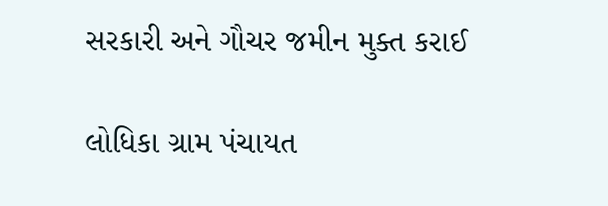સરકારી અને ગૌચર જમીન મુક્ત કરાઈ

લોધિકા ગ્રામ પંચાયત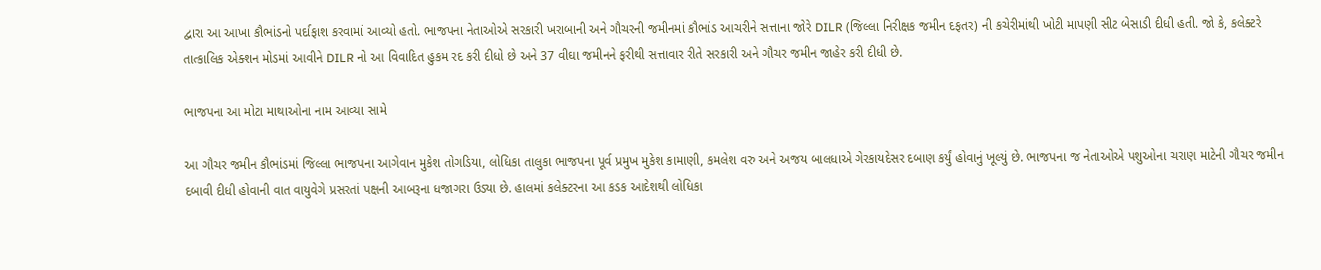દ્વારા આ આખા કૌભાંડનો પર્દાફાશ કરવામાં આવ્યો હતો. ભાજપના નેતાઓએ સરકારી ખરાબાની અને ગૌચરની જમીનમાં કૌભાંડ આચરીને સત્તાના જોરે DILR (જિલ્લા નિરીક્ષક જમીન દફતર) ની કચેરીમાંથી ખોટી માપણી સીટ બેસાડી દીધી હતી. જો કે, કલેક્ટરે તાત્કાલિક એક્શન મોડમાં આવીને DILR નો આ વિવાદિત હુકમ રદ કરી દીધો છે અને 37 વીઘા જમીનને ફરીથી સત્તાવાર રીતે સરકારી અને ગૌચર જમીન જાહેર કરી દીધી છે.

ભાજપના આ મોટા માથાઓના નામ આવ્યા સામે

આ ગૌચર જમીન કૌભાંડમાં જિલ્લા ભાજપના આગેવાન મુકેશ તોગડિયા, લોધિકા તાલુકા ભાજપના પૂર્વ પ્રમુખ મુકેશ કામાણી, કમલેશ વરુ અને અજય બાલધાએ ગેરકાયદેસર દબાણ કર્યું હોવાનું ખૂલ્યું છે. ભાજપના જ નેતાઓએ પશુઓના ચરાણ માટેની ગૌચર જમીન દબાવી દીધી હોવાની વાત વાયુવેગે પ્રસરતાં પક્ષની આબરૂના ધજાગરા ઉડ્યા છે. હાલમાં કલેક્ટરના આ કડક આદેશથી લોધિકા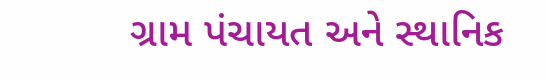ગ્રામ પંચાયત અને સ્થાનિક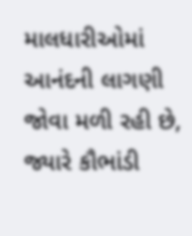માલધારીઓમાં આનંદની લાગણી જોવા મળી રહી છે, જ્યારે કૌભાંડી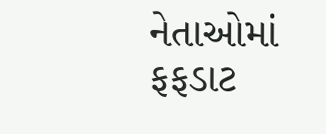નેતાઓમાં ફફડાટ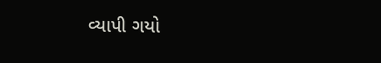વ્યાપી ગયો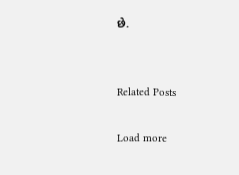છે.


Related Posts

Load more